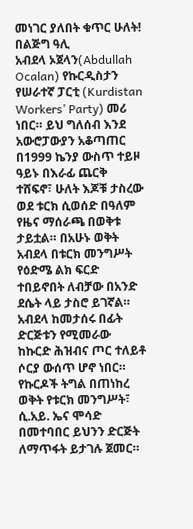መነገር ያለበት ቁጥር ሁለት! በልጅግ ዓሊ
አብደላ ኦጀላን(Abdullah Ocalan) የኩርዲስታን የሠራተኛ ፓርቲ (Kurdistan Workers’ Party) መሪ ነበር። ይህ ግለሰብ እንደ አውሮፓውያን አቆጣጠር በ1999 ኬንያ ውስጥ ተይዞ ዓይኑ በእራፊ ጨርቅ ተሸፍኖ፣ ሁለት እጆቹ ታስረው ወደ ቱርክ ሲወሰድ በዓለም የዜና ማሰራጫ በወቅቱ ታይቷል። በአሁኑ ወቅት አብደላ በቱርክ መንግሥት የዕድሜ ልክ ፍርድ ተበይኖበት ለብቻው በአንድ ደሴት ላይ ታስሮ ይገኛል።
አብደላ ከመታሰሩ በፊት ድርጅቱን የሚመራው ከኩርድ ሕዝብና ጦር ተለይቶ ሶርያ ውሰጥ ሆኖ ነበር። የኩርዶች ትግል በጠነከረ ወቅት የቱርክ መንግሥት፣ ሲ.አይ. ኤና ሞሳድ በመተባበር ይህንን ድርጅት ለማጥፋት ይታገሉ ጀመር።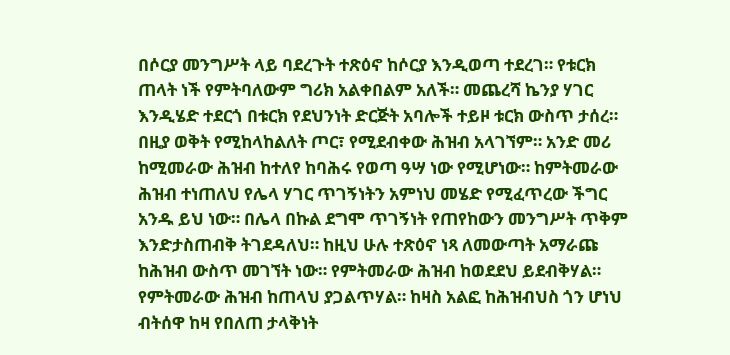በሶርያ መንግሥት ላይ ባደረጉት ተጽዕኖ ከሶርያ እንዲወጣ ተደረገ። የቱርክ ጠላት ነች የምትባለውም ግሪክ አልቀበልም አለች። መጨረሻ ኬንያ ሃገር እንዲሄድ ተደርጎ በቱርክ የደህንነት ድርጅት አባሎች ተይዞ ቱርክ ውስጥ ታሰረ። በዚያ ወቅት የሚከላከልለት ጦር፣ የሚደብቀው ሕዝብ አላገኘም። አንድ መሪ ከሚመራው ሕዝብ ከተለየ ከባሕሩ የወጣ ዓሣ ነው የሚሆነው። ከምትመራው ሕዝብ ተነጠለህ የሌላ ሃገር ጥገኝነትን አምነህ መሄድ የሚፈጥረው ችግር አንዱ ይህ ነው። በሌላ በኩል ደግሞ ጥገኝነት የጠየከውን መንግሥት ጥቅም እንድታስጠብቅ ትገደዳለህ። ከዚህ ሁሉ ተጽዕኖ ነጻ ለመውጣት አማራጩ ከሕዝብ ውስጥ መገኘት ነው። የምትመራው ሕዝብ ከወደደህ ይደብቅሃል። የምትመራው ሕዝብ ከጠላህ ያጋልጥሃል። ከዛስ አልፎ ከሕዝብህስ ጎን ሆነህ ብትሰዋ ከዛ የበለጠ ታላቅነት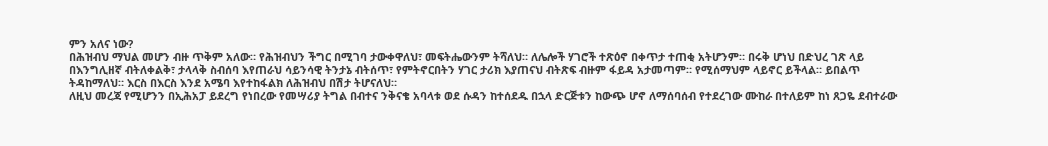ምን አለና ነው?
በሕዝብህ ማህል መሆን ብዙ ጥቅም አለው። የሕዝብህን ችግር በሚገባ ታውቀዋለህ፣ መፍትሔውንም ትሻለህ። ለሌሎች ሃገሮች ተጽዕኖ በቀጥታ ተጠቂ አትሆንም። በሩቅ ሆነህ በድህረ ገጽ ላይ በእንግሊዘኛ ብትለቀልቅ፣ ታላላቅ ስብሰባ እየጠራህ ሳይንሳዊ ትንታኔ ብትሰጥ፣ የምትኖርበትን ሃገር ታሪክ እያጠናህ ብትጽፍ ብዙም ፋይዳ አታመጣም። የሚሰማህም ላይኖር ይችላል። ይበልጥ ትዳከማለህ። እርስ በእርስ እንደ አሜባ እየተከፋልክ ለሕዝብህ በሽታ ትሆናለህ።
ለዚህ መረጃ የሚሆንን በኢሕአፓ ይደረግ የነበረው የመሣሪያ ትግል በብተና ንቅናቄ አባላቱ ወደ ሱዳን ከተሰደዱ በኋላ ድርጅቱን ከውጭ ሆኖ ለማሰባሰብ የተደረገው ሙከራ በተለይም ከነ ጸጋዬ ደብተራው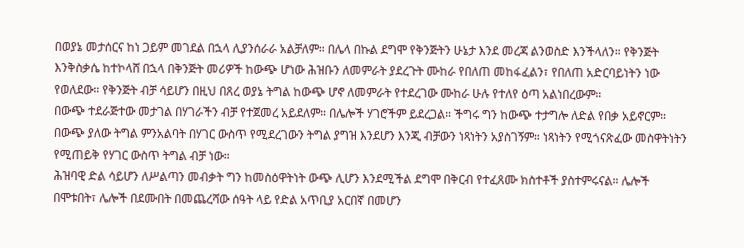በወያኔ መታሰርና ከነ ጋይም መገደል በኋላ ሊያንሰራራ አልቻለም። በሌላ በኩል ደግሞ የቅንጅትን ሁኔታ እንደ መረጃ ልንወስድ እንችላለን። የቅንጅት እንቅስቃሴ ከተኮላሸ በኋላ በቅንጅት መሪዎች ከውጭ ሆነው ሕዝቡን ለመምራት ያደረጉት ሙከራ የበለጠ መከፋፈልን፣ የበለጠ አድርባይነትን ነው የወለደው። የቅንጅት ብቻ ሳይሆን በዚህ በጸረ ወያኔ ትግል ከውጭ ሆኖ ለመምራት የተደረገው ሙከራ ሁሉ የተለየ ዕጣ አልነበረውም።
በውጭ ተደራጅተው መታገል በሃገራችን ብቻ የተጀመረ አይደለም። በሌሎች ሃገሮችም ይደረጋል። ችግሩ ግን ከውጭ ተታግሎ ለድል የበቃ አይኖርም። በውጭ ያለው ትግል ምንአልባት በሃገር ውስጥ የሚደረገውን ትግል ያግዝ እንደሆን እንጂ ብቻውን ነጻነትን አያስገኝም። ነጻነትን የሚጎናጽፈው መስዋትነትን የሚጠይቅ የሃገር ውስጥ ትግል ብቻ ነው።
ሕዝባዊ ድል ሳይሆን ለሥልጣን መብቃት ግን ከመስዕዋትነት ውጭ ሊሆን እንደሚችል ደግሞ በቅርብ የተፈጸሙ ክስተቶች ያስተምሩናል። ሌሎች በሞቱበት፣ ሌሎች በደሙበት በመጨረሻው ሰዓት ላይ የድል አጥቢያ አርበኛ በመሆን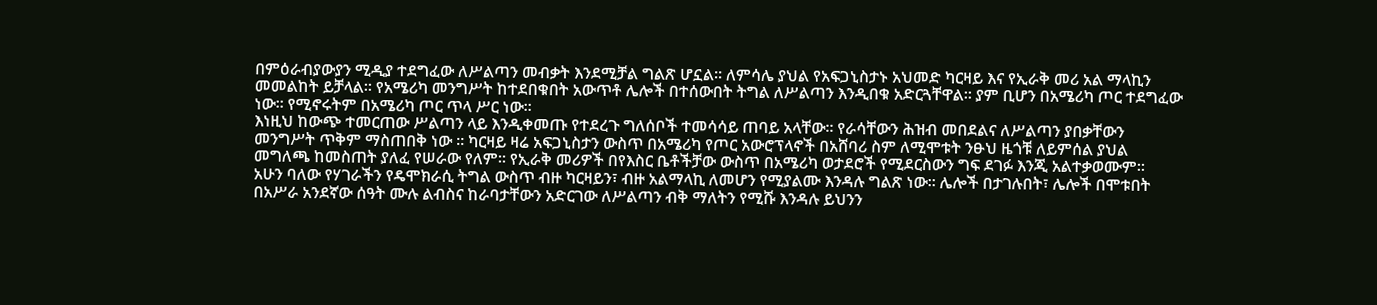በምዕራብያውያን ሚዲያ ተደግፈው ለሥልጣን መብቃት እንደሚቻል ግልጽ ሆኗል። ለምሳሌ ያህል የአፍጋኒስታኑ አህመድ ካርዛይ እና የኢራቅ መሪ አል ማላኪን መመልከት ይቻላል። የአሜሪካ መንግሥት ከተደበቁበት አውጥቶ ሌሎች በተሰውበት ትግል ለሥልጣን እንዲበቁ አድርጓቸዋል። ያም ቢሆን በአሜሪካ ጦር ተደግፈው ነው። የሚኖሩትም በአሜሪካ ጦር ጥላ ሥር ነው።
እነዚህ ከውጭ ተመርጠው ሥልጣን ላይ እንዲቀመጡ የተደረጉ ግለሰቦች ተመሳሳይ ጠባይ አላቸው። የራሳቸውን ሕዝብ መበደልና ለሥልጣን ያበቃቸውን መንግሥት ጥቅም ማስጠበቅ ነው ። ካርዛይ ዛሬ አፍጋኒስታን ውስጥ በአሜሪካ የጦር አውሮፕላኖች በአሸባሪ ስም ለሚሞቱት ንፁህ ዜጎቹ ለይምሰል ያህል መግለጫ ከመስጠት ያለፈ የሠራው የለም። የኢራቅ መሪዎች በየእስር ቤቶችቻው ውስጥ በአሜሪካ ወታደሮች የሚደርስውን ግፍ ደገፉ እንጂ አልተቃወሙም።
አሁን ባለው የሃገራችን የዴሞክራሲ ትግል ውስጥ ብዙ ካርዛይን፣ ብዙ አልማላኪ ለመሆን የሚያልሙ እንዳሉ ግልጽ ነው። ሌሎች በታገሉበት፣ ሌሎች በሞቱበት በአሥራ አንደኛው ሰዓት ሙሉ ልብስና ከራባታቸውን አድርገው ለሥልጣን ብቅ ማለትን የሚሹ እንዳሉ ይህንን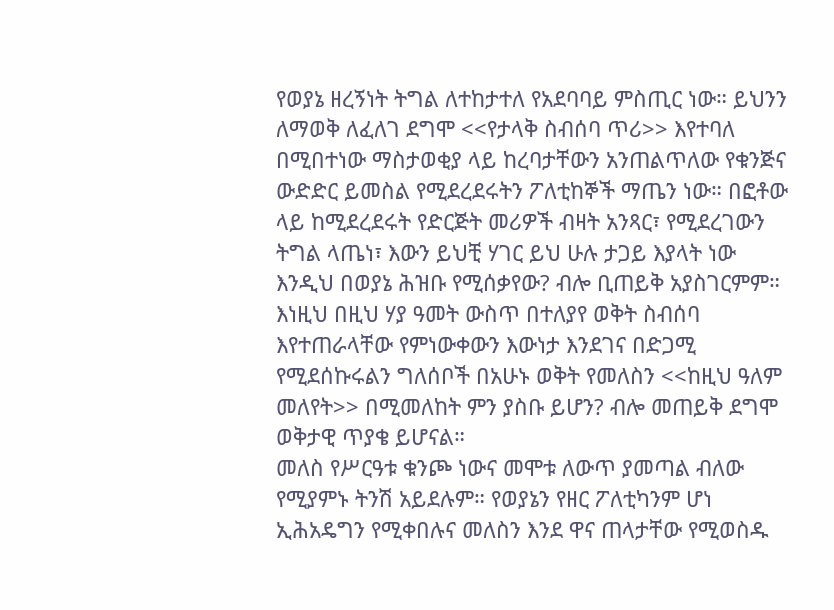የወያኔ ዘረኝነት ትግል ለተከታተለ የአደባባይ ምስጢር ነው። ይህንን ለማወቅ ለፈለገ ደግሞ <<የታላቅ ስብሰባ ጥሪ>> እየተባለ በሚበተነው ማስታወቂያ ላይ ከረባታቸውን አንጠልጥለው የቁንጅና ውድድር ይመስል የሚደረደሩትን ፖለቲከኞች ማጤን ነው። በፎቶው ላይ ከሚደረደሩት የድርጅት መሪዎች ብዛት አንጻር፣ የሚደረገውን ትግል ላጤነ፣ እውን ይህቺ ሃገር ይህ ሁሉ ታጋይ እያላት ነው እንዲህ በወያኔ ሕዝቡ የሚሰቃየው? ብሎ ቢጠይቅ አያስገርምም።
እነዚህ በዚህ ሃያ ዓመት ውስጥ በተለያየ ወቅት ስብሰባ እየተጠራላቸው የምነውቀውን እውነታ እንደገና በድጋሚ የሚደሰኩሩልን ግለሰቦች በአሁኑ ወቅት የመለስን <<ከዚህ ዓለም መለየት>> በሚመለከት ምን ያስቡ ይሆን? ብሎ መጠይቅ ደግሞ ወቅታዊ ጥያቄ ይሆናል።
መለስ የሥርዓቱ ቁንጮ ነውና መሞቱ ለውጥ ያመጣል ብለው የሚያምኑ ትንሽ አይደሉም። የወያኔን የዘር ፖለቲካንም ሆነ ኢሕአዴግን የሚቀበሉና መለስን እንደ ዋና ጠላታቸው የሚወስዱ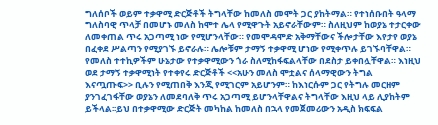ግለሰቦች ወይም ተቃዋሚ ድርጅቶች ትግላቸው ከመለስ መሞት ጋር ያከትማል። የተነሰቡበት ዓላማ ግለስባዊ ጥላቻ በመሆኑ መለስ ከሞተ ሌላ የሚዋጉት አይኖራቸውም። ስለዚህም ከወያኔ ተታርቀው ለመቀጠል ጥሩ አጋጣሚ ነው የሚሆንላቸው። የመሞዳሞድ አቅማቸውና ችሎታቸው እየታየ ወያኔ በፈቀደ ሥልጣን የሚያገኙ ይኖራሉ። ሌሎቹም ታማኝ ተቃዋሚ ሆነው የሚቀጥሉ ይገኙባቸዋል። የመለስ ተተኪዎችም ሁኔታው የተቃዋሚውን ጎራ ስለሚከፋፍልላቸው በደስታ ይቀበሏቸዋል። እነዚህ ወደ ታማኝ ተቃዋሚነት የተቀየሩ ድርጅቶች <<አሁን መለስ ሞቷልና ሰላማዊውን ትግል እናጧጡፍ>> ቢሉን የሚጠበቅ እንጂ የሚገርም አይሆንም። ከእነርሱም ጋር የትግሉ መርዘም ያንገፈገፋቸው ወያኔን ለመደባለቅ ጥሩ አጋጣሚ ይሆንላቸዋልና ትግላቸው እዚህ ላይ ሊያከትም ይችላል፡፡ይህ በተቃዋሚው ድርጅት መካከል ከመለስ በኋላ የመጀመሪውን አዲስ ክፍፍል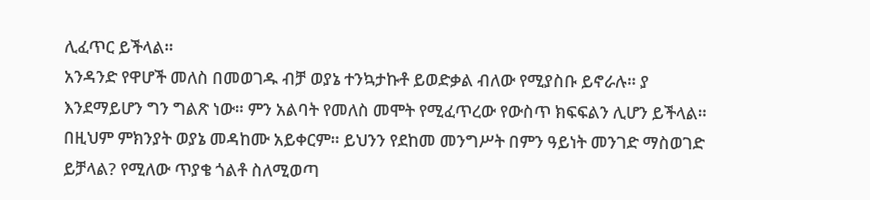ሊፈጥር ይችላል።
አንዳንድ የዋሆች መለስ በመወገዱ ብቻ ወያኔ ተንኳታኩቶ ይወድቃል ብለው የሚያስቡ ይኖራሉ። ያ እንደማይሆን ግን ግልጽ ነው። ምን አልባት የመለስ መሞት የሚፈጥረው የውስጥ ክፍፍልን ሊሆን ይችላል። በዚህም ምክንያት ወያኔ መዳከሙ አይቀርም። ይህንን የደከመ መንግሥት በምን ዓይነት መንገድ ማስወገድ ይቻላል? የሚለው ጥያቄ ጎልቶ ስለሚወጣ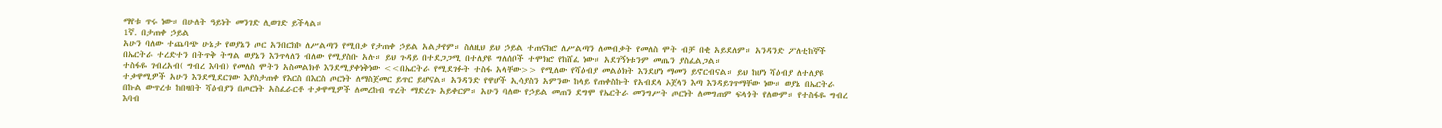ማየቱ ጥሩ ነው። በሁለት ዓይነት መንገድ ሊወገድ ይችላል።
1ኛ. በታጠቀ ኃይል
አሁን ባለው ተጨባጭ ሁኔታ የወያኔን ጦር አንበርክኮ ለሥልጣን የሚበቃ የታጠቀ ኃይል አልታየም። ስለዚህ ይህ ኃይል ተጠናክሮ ለሥልጣን ለመብቃት የመለስ ሞት ብቻ በቂ አይደለም። አንዳንድ ፖለቲከኞች በኤርትራ ተረድተን በትጥቅ ትግል ወያኔን እንጥላለን ብለው የሚያስቡ አሉ። ይህ ጉዳይ በተደጋጋሚ በተለያዩ ግለሰቦች ተሞክሮ የከሸፈ ነው። አደገኝነቱንም መጤን ያስፈልጋል።
ተስፋዬ ገብረአብ( ግብረ እባብ) የመለስ ሞትን አስመልክቶ እንደሚያቀነቅነው <<በኤርትራ የሚደገፉት ተስፋ አላቸው>> የሚለው የሻዕብያ መልዕክት እንደሆነ ማመን ይኖርብናል። ይህ ከሆነ ሻዕብያ ለተለያዩ ተቃዋሚዎች አሁን እንደሚደርገው እያስታጠቀ የእርስ በእርስ ጦርነት ለማስጀመር ይጥር ይሆናል። አንዳንድ የዋሆች ኢሳያስን አምንው ከላይ የጠቀስኩት የአብደላ ኦጀላን እጣ እንዳይገጥማቸው ነው። ወያኔ በኤርትራ በኩል ውጥረቱ ከበዛበት ሻዕብያን በጦርነት አስፈራርቶ ተቃዋሚዎች ለመረከብ ጥረት ማድረጉ አይቀርም። አሁን ባለው የኃይል መጠን ደግሞ የኤርትራ መንግሥት ጦርነት ለመግጠም ፍላጎት የለውም። የተስፋዬ ግብረ እባብ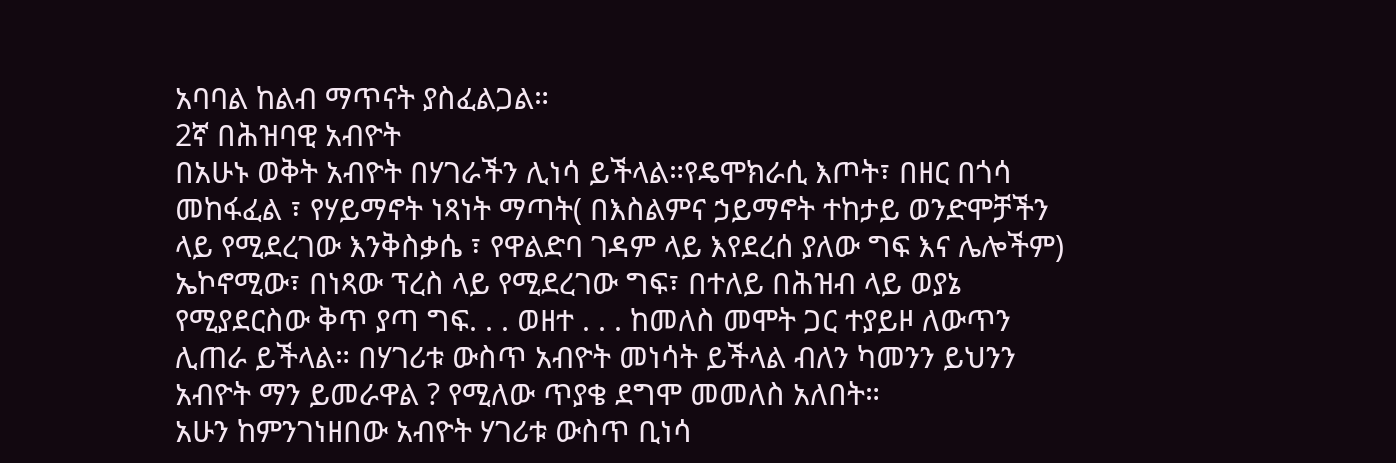አባባል ከልብ ማጥናት ያስፈልጋል።
2ኛ በሕዝባዊ አብዮት
በአሁኑ ወቅት አብዮት በሃገራችን ሊነሳ ይችላል።የዴሞክራሲ እጦት፣ በዘር በጎሳ መከፋፈል ፣ የሃይማኖት ነጻነት ማጣት( በእስልምና ኃይማኖት ተከታይ ወንድሞቻችን ላይ የሚደረገው እንቅስቃሴ ፣ የዋልድባ ገዳም ላይ እየደረሰ ያለው ግፍ እና ሌሎችም) ኤኮኖሚው፣ በነጻው ፕረስ ላይ የሚደረገው ግፍ፣ በተለይ በሕዝብ ላይ ወያኔ የሚያደርስው ቅጥ ያጣ ግፍ. . . ወዘተ . . . ከመለስ መሞት ጋር ተያይዞ ለውጥን ሊጠራ ይችላል። በሃገሪቱ ውስጥ አብዮት መነሳት ይችላል ብለን ካመንን ይህንን አብዮት ማን ይመራዋል ? የሚለው ጥያቄ ደግሞ መመለስ አለበት።
አሁን ከምንገነዘበው አብዮት ሃገሪቱ ውስጥ ቢነሳ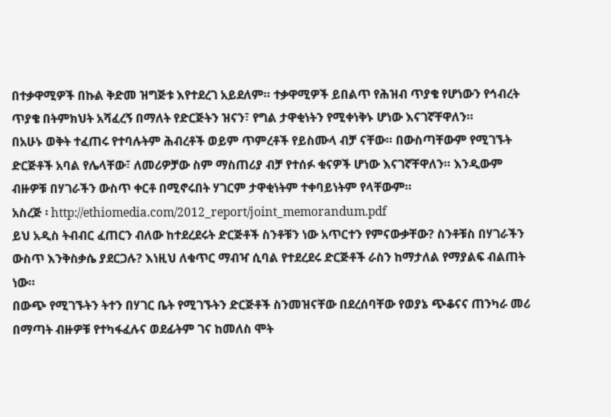በተቃዋሚዎች በኩል ቅድመ ዝግጅቱ እየተደረገ አይደለም። ተቃዋሚዎች ይበልጥ የሕዝብ ጥያቄ የሆነውን የኅብረት ጥያቄ በትምክህት አሻፈረኝ በማለት የድርጅትን ዝናን፣ የግል ታዋቂነትን የሚቀነቅኑ ሆነው እናገኛቸዋለን።
በአሁኑ ወቅት ተፈጠሩ የተባሉትም ሕብረቶች ወይም ጥምረቶች የይስሙላ ብቻ ናቸው። በውስጣቸውም የሚገኙት ድርጅቶች አባል የሌላቸው፣ ለመሪዎቻው ስም ማስጠሪያ ብቻ የተሰፉ ቁናዎች ሆነው እናገኛቸዋለን። እንዲውም ብዙዎቹ በሃገራችን ውስጥ ቀርቶ በሚኖሩበት ሃገርም ታዋቂነትም ተቀባይነትም የላቸውም።
አስረጅ ፡ http://ethiomedia.com/2012_report/joint_memorandum.pdf
ይህ አዲስ ትብብር ፈጠርን ብለው ከተደረደሩት ድርጅቶች ስንቶቹን ነው አጥርተን የምናውቃቸው? ስንቶቹስ በሃገራችን ውስጥ እንቅስቃሴ ያደርጋሉ? እነዚህ ለቁጥር ማብዣ ሲባል የተደረደሩ ድርጅቶች ራስን ከማታለል የማያልፍ ብልጠት ነው።
በውጭ የሚገኙትን ትተን በሃገር ቤት የሚገኙትን ድርጅቶች ስንመዝናቸው በደረሰባቸው የወያኔ ጭቆናና ጠንካራ መሪ በማጣት ብዙዎቹ የተካፋፈሉና ወደፊትም ገና ከመለስ ሞት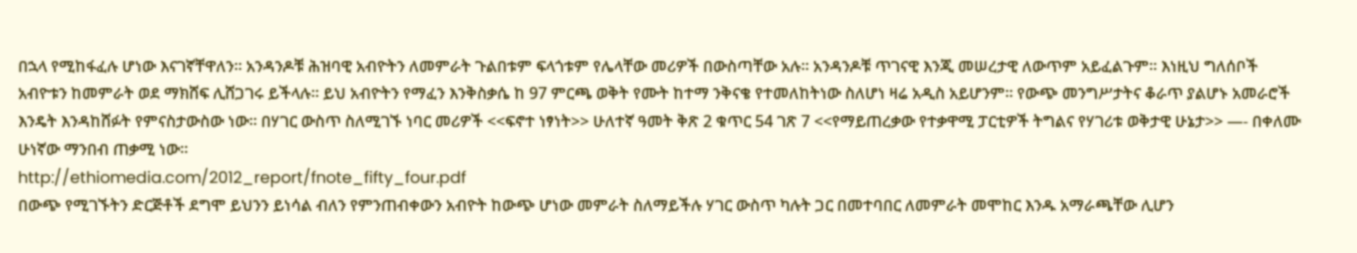በኋላ የሚከፋፈሉ ሆነው እናገኛቸዋለን። አንዳንዶቹ ሕዝባዊ አብዮትን ለመምራት ጉልበቱም ፍላጎቱም የሌላቸው መሪዎች በውስጣቸው አሉ። አንዳንዶቹ ጥገናዊ እንጂ መሠረታዊ ለውጥም አይፈልጉም። እነዚህ ግለሰቦች አብዮቱን ከመምራት ወደ ማክሸፍ ሊሸጋገሩ ይችላሉ። ይህ አብዮትን የማፈን እንቅስቃሴ ከ 97 ምርጫ ወቅት የሙት ከተማ ንቅናቄ የተመለከትነው ስለሆነ ዛሬ አዲስ አይሆንም። የውጭ መንግሥታትና ቆራጥ ያልሆኑ አመራሮች እንዴት እንዳከሸፉት የምናስታውስው ነው። በሃገር ውስጥ ስለሚገኙ ነባር መሪዎች <<ፍኖተ ነፃነት>> ሁለተኛ ዓመት ቅጽ 2 ቁጥር 54 ገጽ 7 <<የማይጠረቃው የተቃዋሚ ፓርቲዎች ትግልና የሃገሪቱ ወቅታዊ ሁኔታ>> —- በቀለሙ ሁነኛው ማንበብ ጠቃሚ ነው።
http://ethiomedia.com/2012_report/fnote_fifty_four.pdf
በውጭ የሚገኙትን ድርጅቶች ደግሞ ይህንን ይነሳል ብለን የምንጠብቀውን አብዮት ከውጭ ሆነው መምራት ስለማይችሉ ሃገር ውስጥ ካሉት ጋር በመተባበር ለመምራት መሞከር እንዱ አማራጫቸው ሊሆን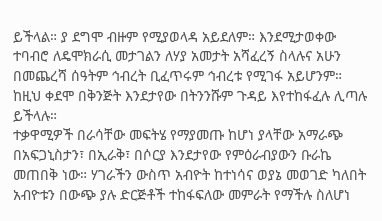ይችላል። ያ ደግሞ ብዙም የሚያወላዳ አይደለም። እንደሚታወቀው ተባብሮ ለዴሞክራሲ መታገልን ለሃያ አመታት አሻፈረኝ ስላሉና አሁን በመጨረሻ ሰዓትም ኅብረት ቢፈጥሩም ኅብረቱ የሚገፋ አይሆንም። ከዚህ ቀደሞ በቅንጅት እንደታየው በትንንሹም ጉዳይ እየተከፋፈሉ ሊጣሉ ይችላሉ።
ተቃዋሚዎች በራሳቸው መፍትሄ የማያመጡ ከሆነ ያላቸው አማራጭ በአፍጋኒስታን፣ በኢራቅ፣ በሶርያ እንደታየው የምዕራብያውን ቡራኬ መጠበቅ ነው። ሃገራችን ውስጥ አብዮት ከተነሳና ወያኔ መወገድ ካለበት አብዮቱን በውጭ ያሉ ድርጅቶች ተከፋፍለው መምራት የማችሉ ስለሆነ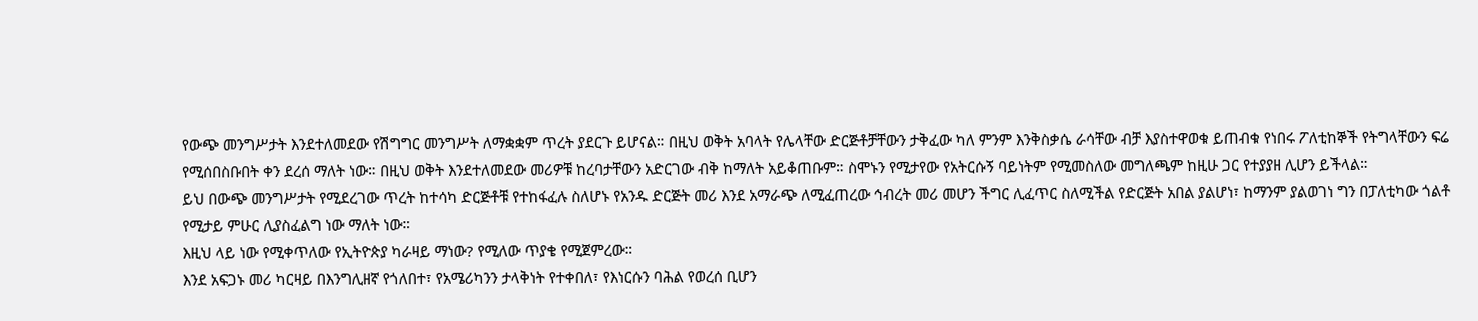የውጭ መንግሥታት እንደተለመደው የሽግግር መንግሥት ለማቋቋም ጥረት ያደርጉ ይሆናል። በዚህ ወቅት አባላት የሌላቸው ድርጅቶቻቸውን ታቅፈው ካለ ምንም እንቅስቃሴ ራሳቸው ብቻ እያስተዋወቁ ይጠብቁ የነበሩ ፖለቲከኞች የትግላቸውን ፍሬ የሚሰበስቡበት ቀን ደረሰ ማለት ነው። በዚህ ወቅት እንደተለመደው መሪዎቹ ከረባታቸውን አድርገው ብቅ ከማለት አይቆጠቡም። ስሞኑን የሚታየው የአትርሱኝ ባይነትም የሚመስለው መግለጫም ከዚሁ ጋር የተያያዘ ሊሆን ይችላል።
ይህ በውጭ መንግሥታት የሚደረገው ጥረት ከተሳካ ድርጅቶቹ የተከፋፈሉ ስለሆኑ የአንዱ ድርጅት መሪ እንደ አማራጭ ለሚፈጠረው ኅብረት መሪ መሆን ችግር ሊፈጥር ስለሚችል የድርጅት አበል ያልሆነ፣ ከማንም ያልወገነ ግን በፓለቲካው ጎልቶ የሚታይ ምሁር ሊያስፈልግ ነው ማለት ነው።
እዚህ ላይ ነው የሚቀጥለው የኢትዮጵያ ካራዛይ ማነው? የሚለው ጥያቄ የሚጀምረው።
እንደ አፍጋኑ መሪ ካርዛይ በእንግሊዘኛ የጎለበተ፣ የአሜሪካንን ታላቅነት የተቀበለ፣ የእነርሱን ባሕል የወረሰ ቢሆን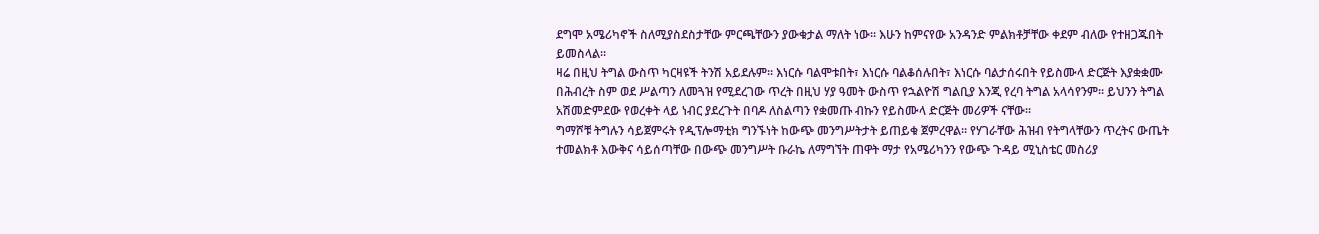ደግሞ አሜሪካኖች ስለሚያስደስታቸው ምርጫቸውን ያውቁታል ማለት ነው። እሁን ከምናየው አንዳንድ ምልክቶቻቸው ቀደም ብለው የተዘጋጁበት ይመስላል።
ዛሬ በዚህ ትግል ውስጥ ካርዛዩች ትንሽ አይደሉም። እነርሱ ባልሞቱበት፣ እነርሱ ባልቆሰሉበት፣ እነርሱ ባልታሰሩበት የይስሙላ ድርጅት እያቋቋሙ በሕብረት ስም ወደ ሥልጣን ለመጓዝ የሚደረገው ጥረት በዚህ ሃያ ዓመት ውስጥ የኋልዮሽ ግልቢያ እንጂ የረባ ትግል አላሳየንም። ይህንን ትግል አሽመድምደው የወረቀት ላይ ነብር ያደረጉት በባዶ ለስልጣን የቋመጡ ብኩን የይስሙላ ድርጅት መሪዎች ናቸው።
ግማሾቹ ትግሉን ሳይጀምሩት የዲፕሎማቲክ ግንኙነት ከውጭ መንግሥትታት ይጠይቁ ጀምረዋል። የሃገራቸው ሕዝብ የትግላቸውን ጥረትና ውጤት ተመልክቶ እውቅና ሳይሰጣቸው በውጭ መንግሥት ቡራኬ ለማግኘት ጠዋት ማታ የአሜሪካንን የውጭ ጉዳይ ሚኒስቴር መስሪያ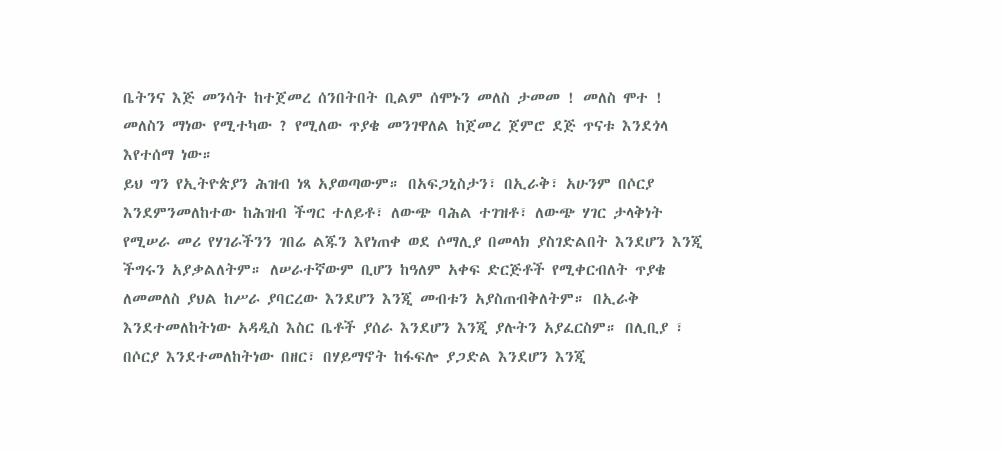ቤትንና እጅ መንሳት ከተጀመረ ሰንበትበት ቢልም ሰሞኑን መለስ ታመመ ! መለስ ሞተ ! መለስን ማነው የሚተካው ? የሚለው ጥያቄ መንገዋለል ከጀመረ ጀምሮ ደጅ ጥናቱ እንደጎላ እየተሰማ ነው።
ይህ ግን የኢትዮጵያን ሕዝብ ነጻ አያወጣውም። በአፍጋኒስታን፣ በኢራቅ፣ አሁንም በሶርያ እንደምንመለከተው ከሕዝብ ችግር ተለይቶ፣ ለውጭ ባሕል ተገዝቶ፣ ለውጭ ሃገር ታላቅነት የሚሠራ መሪ የሃገራችንን ገበሬ ልጁን እየነጠቀ ወደ ሶማሊያ በመላክ ያስገድልበት እንደሆን እንጂ ችግሩን አያቃልለትም። ለሠራተኛውም ቢሆን ከዓለም አቀፍ ድርጅቶች የሚቀርብለት ጥያቄ ለመመለስ ያህል ከሥራ ያባርረው እንደሆን እንጂ መብቱን አያስጠብቅለትም። በኢራቅ እንደተመለከትነው አዳዲስ እስር ቤቶች ያሰራ እንደሆን እንጂ ያሉትን አያፈርስም። በሊቢያ ፣ በሶርያ እንደተመለከትነው በዘር፣ በሃይማኖት ከፋፍሎ ያጋድል እንደሆን እንጂ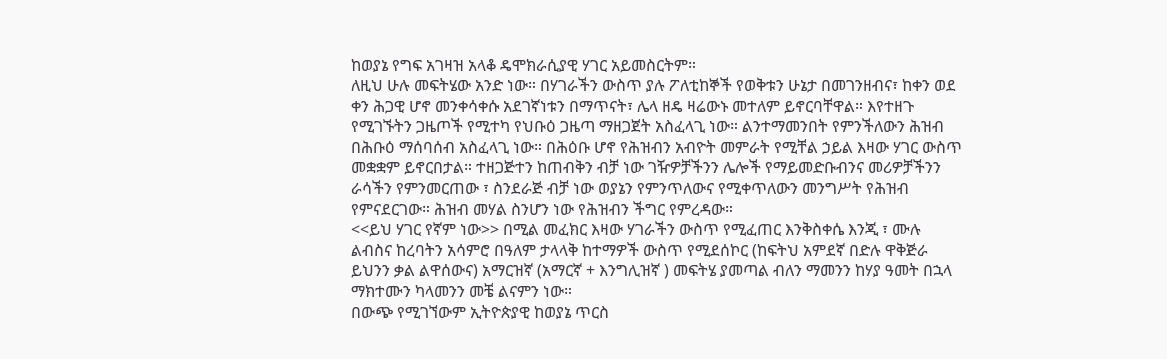ከወያኔ የግፍ አገዛዝ አላቆ ዴሞክራሲያዊ ሃገር አይመስርትም።
ለዚህ ሁሉ መፍትሄው አንድ ነው። በሃገራችን ውስጥ ያሉ ፖለቲከኞች የወቅቱን ሁኔታ በመገንዘብና፣ ከቀን ወደ ቀን ሕጋዊ ሆኖ መንቀሳቀሱ አደገኛነቱን በማጥናት፣ ሌላ ዘዴ ዛሬውኑ መተለም ይኖርባቸዋል። እየተዘጉ የሚገኙትን ጋዜጦች የሚተካ የህቡዕ ጋዜጣ ማዘጋጀት አስፈላጊ ነው። ልንተማመንበት የምንችለውን ሕዝብ በሕቡዕ ማሰባሰብ አስፈላጊ ነው። በሕዕቡ ሆኖ የሕዝብን አብዮት መምራት የሚቸል ኃይል እዛው ሃገር ውስጥ መቋቋም ይኖርበታል። ተዘጋጅተን ከጠብቅን ብቻ ነው ገዥዎቻችንን ሌሎች የማይመድቡብንና መሪዎቻችንን ራሳችን የምንመርጠው ፣ ስንደራጅ ብቻ ነው ወያኔን የምንጥለውና የሚቀጥለውን መንግሥት የሕዝብ የምናደርገው። ሕዝብ መሃል ስንሆን ነው የሕዝብን ችግር የምረዳው።
<<ይህ ሃገር የኛም ነው>> በሚል መፈክር እዛው ሃገራችን ውስጥ የሚፈጠር እንቅስቀሴ እንጂ ፣ ሙሉ ልብስና ከረባትን አሳምሮ በዓለም ታላላቅ ከተማዎች ውስጥ የሚደሰኮር (ከፍትህ አምደኛ በድሉ ዋቅጅራ ይህንን ቃል ልዋሰውና) አማርዝኛ (አማርኛ + እንግሊዝኛ ) መፍትሄ ያመጣል ብለን ማመንን ከሃያ ዓመት በኋላ ማክተሙን ካላመንን መቼ ልናምን ነው።
በውጭ የሚገኘውም ኢትዮጵያዊ ከወያኔ ጥርስ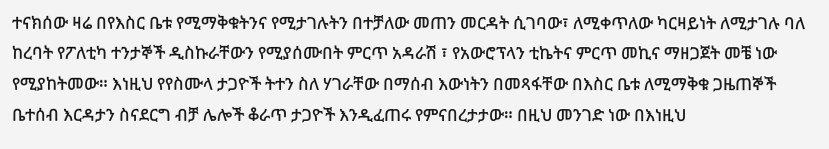ተናክሰው ዛሬ በየእስር ቤቱ የሚማቅቁትንና የሚታገሉትን በተቻለው መጠን መርዳት ሲገባው፣ ለሚቀጥለው ካርዛይነት ለሚታገሉ ባለ ከረባት የፖለቲካ ተንታኞች ዲስኩራቸውን የሚያሰሙበት ምርጥ አዳራሽ ፣ የአውሮፕላን ቲኬትና ምርጥ መኪና ማዘጋጀት መቼ ነው የሚያከትመው። እነዚህ የየስሙላ ታጋዮች ትተን ስለ ሃገራቸው በማሰብ እውነትን በመጻፋቸው በእስር ቤቱ ለሚማቅቁ ጋዜጠኞች ቤተሰብ እርዳታን ስናደርግ ብቻ ሌሎች ቆራጥ ታጋዮች እንዲፈጠሩ የምናበረታታው። በዚህ መንገድ ነው በእነዚህ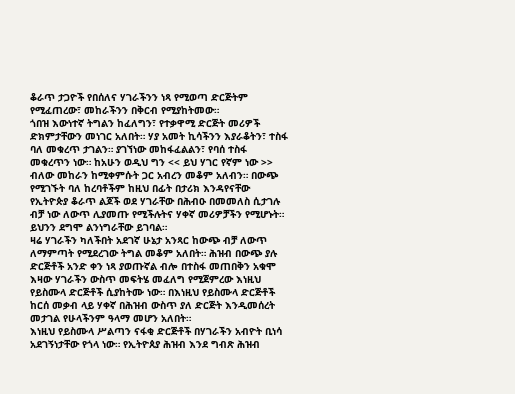ቆራጥ ታጋዮች የበሰለና ሃገራችንን ነጻ የሚወጣ ድርጅትም የሚፈጠረው፣ መከራችንን በቅርብ የሚያከትመው።
ጎበዝ እውነተኛ ትግልን ከፈለግን፣ የተቃዋሚ ድርጅት መሪዎች ድክምታቸውን መነገር አለበት። ሃያ አመት ኪሳችንን እያራቆትን፣ ተስፋ ባለ መቁረጥ ታገልን። ያገኘነው መከፋፈልልን፣ የባሰ ተስፋ መቁረጥን ነው። ከአሁን ወዲህ ግን << ይህ ሃገር የኛም ነው >> ብለው መከራን ከሚቀምሱት ጋር አብረን መቆም አለብን። በውጭ የሚገኙት ባለ ከረባቶችም ከዚህ በፊት በታሪክ እንዳየናቸው የኢትዮጵያ ቆራጥ ልጆች ወደ ሃገራቸው በሕብዑ በመመለስ ሲታገሉ ብቻ ነው ለውጥ ሊያመጡ የሚችሉትና ሃቀኛ መሪዎቻችን የሚሆኑት። ይህንን ደግሞ ልንነግራቸው ይገባል።
ዛሬ ሃገራችን ካለችበት አደገኛ ሁኔታ አንጻር ከውጭ ብቻ ለውጥ ለማምጣት የሚደረገው ትግል መቆም አለበት። ሕዝብ በውጭ ያሉ ድርጅቶች አንድ ቀን ነጻ ያወጡኛል ብሎ በተስፋ መጠበቅን አቁሞ እዛው ሃገራችን ውስጥ መፍትሄ መፈለግ የሚጀምረው እነዚህ የይስሙላ ድርጅቶች ሲያከትሙ ነው። በእነዚህ የይስሙላ ድርጅቶች ከርሰ መቃብ ላይ ሃቀኛ በሕዝብ ውስጥ ያለ ድርጅት እንዲመሰረት መታገል የሁላችንም ዓላማ መሆን አለበት።
እነዚህ የይስሙላ ሥልጣን ናፋቂ ድርጅቶች በሃገራችን አብዮት ቢነሳ አደገኝነታቸው የጎላ ነው። የኢትዮጰያ ሕዝብ እንደ ግብጽ ሕዝብ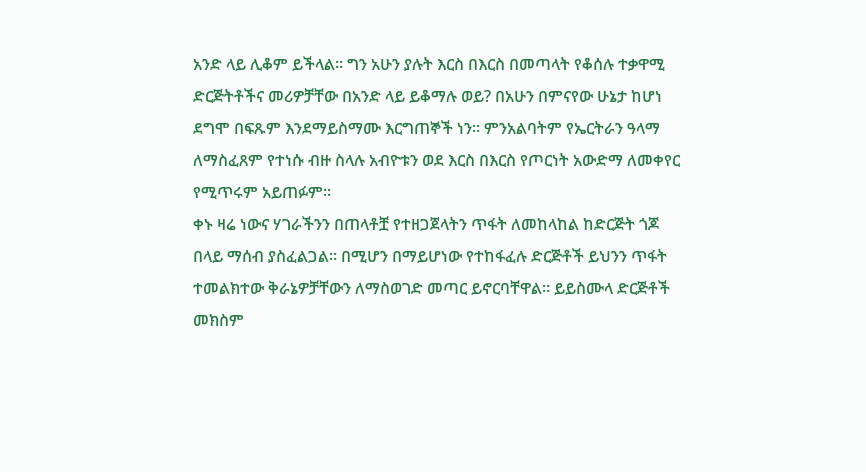አንድ ላይ ሊቆም ይችላል። ግን አሁን ያሉት እርስ በእርስ በመጣላት የቆሰሉ ተቃዋሚ ድርጅትቶችና መሪዎቻቸው በአንድ ላይ ይቆማሉ ወይ? በአሁን በምናየው ሁኔታ ከሆነ ደግሞ በፍጹም እንደማይስማሙ እርግጠኞች ነን። ምንአልባትም የኤርትራን ዓላማ ለማስፈጸም የተነሱ ብዙ ስላሉ አብዮቱን ወደ እርስ በእርስ የጦርነት አውድማ ለመቀየር የሚጥሩም አይጠፉም።
ቀኑ ዛሬ ነውና ሃገራችንን በጠላቶቿ የተዘጋጀላትን ጥፋት ለመከላከል ከድርጅት ጎጆ በላይ ማሰብ ያስፈልጋል። በሚሆን በማይሆነው የተከፋፈሉ ድርጅቶች ይህንን ጥፋት ተመልክተው ቅራኔዎቻቸውን ለማስወገድ መጣር ይኖርባቸዋል። ይይስሙላ ድርጅቶች መክስም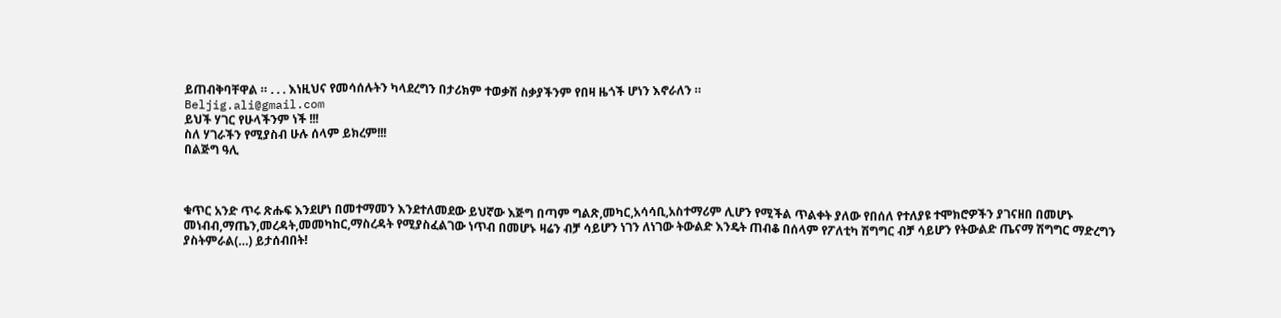ይጠብቅባቸዋል ። . . . እነዚህና የመሳሰሉትን ካላደረግን በታሪክም ተወቃሽ ስቃያችንም የበዛ ዜጎች ሆነን እኖራለን ።
Beljig.ali@gmail.com
ይህች ሃገር የሁላችንም ነች !!!
ስለ ሃገራችን የሚያስብ ሁሉ ሰላም ይክረም!!!
በልጅግ ዓሊ



ቁጥር አንድ ጥሩ ጽሑፍ እንደሆነ በመተማመን እንደተለመደው ይህኛው እጅግ በጣም ግልጽ,መካር,አሳሳቢ,አስተማሪም ሊሆን የሚችል ጥልቀት ያለው የበሰለ የተለያዩ ተሞክሮዎችን ያገናዘበ በመሆኑ መነብብ,ማጤን,መረዳት,መመካከር,ማስረዳት የሚያስፈልገው ነጥብ በመሆኑ ዛሬን ብቻ ሳይሆን ነገን ለነገው ትውልድ እንዴት ጠብቆ በሰላም የፖለቲካ ሽግግር ብቻ ሳይሆን የትውልድ ጤናማ ሽግግር ማድረግን ያስትምራል(…) ይታሰብበት!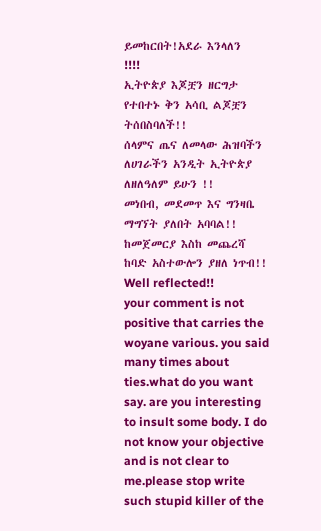ይመከርበት!አደራ እንላለን !!!!
ኢትዮጵያ እጆቿን ዘርግታ የተበተኑ ቅን አሳቢ ልጆቿን ትሰበስባለች!!
ሰላምና ጤና ለመላው ሕዝባችን ለሀገራችን አንዲት ኢትዮጵያ ለዘለዓለም ይሁን !!
መነበብ, መደመጥ እና ግንዛቤ ማግኘት ያለበት አባባል!! ከመጀመርያ እስከ መጨረሻ ከባድ አስተውሎን ያዘለ ነጥብ!!
Well reflected!!
your comment is not positive that carries the woyane various. you said many times about ties.what do you want say. are you interesting to insult some body. I do not know your objective and is not clear to me.please stop write such stupid killer of the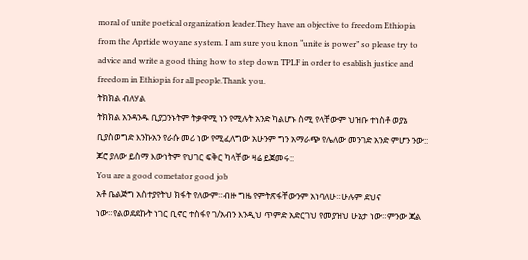moral of unite poetical organization leader.They have an objective to freedom Ethiopia from the Aprtide woyane system. I am sure you knon “unite is power” so please try to advice and write a good thing how to step down TPLF in order to esablish justice and freedom in Ethiopia for all people.Thank you.
ትክክል ብለሃል
ትክክል አንዳንዱ ቢያጋንኑትም ትቃዋሚ ነን የሚሉት አንድ ካልሆኑ ስሚ የላቸውም ህዝቡ ተነስቶ ወያኔ ቢያስወግድ እንኩአን የራሱ መሪ ነው የሚፈለግው አሁንም ግን አማራጭ የሌለው መንገድ አንድ ምሆን ንው:: ጆሮ ያለው ይስማ እውነትም የህገር ፍቅር ካላቸው ዛሬ ይጀመሩ::
You are a good cometator good job
አቶ ቤልጅግ አስተያየትህ ክፋት የለውም።ብዙ ግዜ የምትጽፋቸውንም አነባለሁ።ሁሉም ደህና ነው።የልወደደኩት ነገር ቢኖር ተስፋየ ገ/አብን እንዲህ ጥምድ አድርገህ የመያዝህ ሁኔታ ነው።ምንው ጃል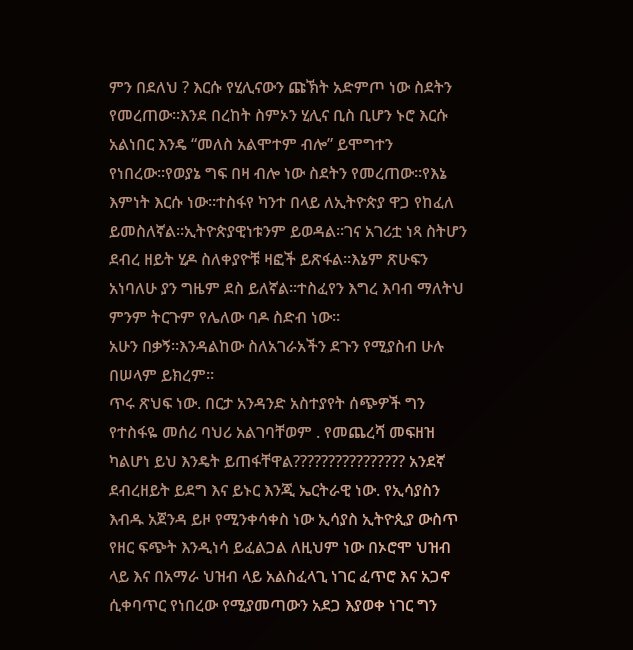ምን በደለህ ? እርሱ የሂሊናውን ጩኽት አድምጦ ነው ስደትን የመረጠው።እንደ በረከት ስምኦን ሂሊና ቢስ ቢሆን ኑሮ እርሱ አልነበር እንዴ “መለስ አልሞተም ብሎ” ይሞግተን የነበረው።የወያኔ ግፍ በዛ ብሎ ነው ስደትን የመረጠው።የእኔ እምነት እርሱ ነው።ተስፋየ ካንተ በላይ ለኢትዮጵያ ዋጋ የከፈለ ይመስለኛል።ኢትዮጵያዊነቱንም ይወዳል።ገና አገሪቷ ነጻ ስትሆን ደብረ ዘይት ሂዶ ስለቀያዮቹ ዛፎች ይጽፋል።እኔም ጽሁፍን አነባለሁ ያን ግዜም ደስ ይለኛል።ተስፈየን እግረ እባብ ማለትህ ምንም ትርጉም የሌለው ባዶ ስድብ ነው።
አሁን በቃኝ።እንዳልከው ስለአገራአችን ደጉን የሚያስብ ሁሉ በሠላም ይክረም።
ጥሩ ጽህፍ ነው. በርታ አንዳንድ አስተያየት ሰጭዎች ግን የተስፋዬ መሰሪ ባህሪ አልገባቸወም . የመጨረሻ መፍዘዝ ካልሆነ ይህ እንዴት ይጠፋቸዋል???????????????? አንደኛ ደብረዘይት ይደግ እና ይኑር እንጂ ኤርትራዊ ነው. የኢሳያስን እብዱ አጀንዳ ይዞ የሚንቀሳቀስ ነው ኢሳያስ ኢትዮጲያ ውስጥ የዘር ፍጭት እንዲነሳ ይፈልጋል ለዚህም ነው በኦሮሞ ህዝብ ላይ እና በአማራ ህዝብ ላይ አልስፈላጊ ነገር ፈጥሮ እና አጋኖ ሲቀባጥር የነበረው የሚያመጣውን አደጋ እያወቀ ነገር ግን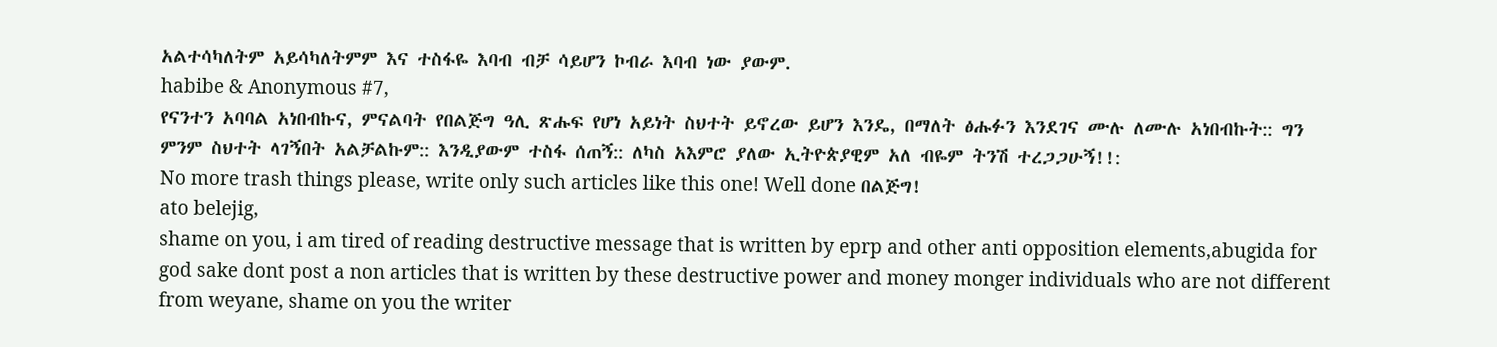አልተሳካለትም አይሳካለትምም እና ተስፋዬ እባብ ብቻ ሳይሆን ኮብራ እባብ ነው ያውም.
habibe & Anonymous #7,
የናንተን አባባል አነበብኩና, ምናልባት የበልጅግ ዓሊ ጽሑፍ የሆነ አይነት ስህተት ይኖረው ይሆን እንዴ, በማለት ፅሑፉን እንደገና ሙሉ ለሙሉ አነበብኩት:: ግን ምንም ስህተት ላገኝበት አልቻልኩም:: እንዲያውም ተስፋ ሰጠኝ:: ለካስ አእምሮ ያለው ኢትዮጵያዊም አለ ብዬም ትንሽ ተረጋጋሁኝ!!:
No more trash things please, write only such articles like this one! Well done በልጅግ!
ato belejig,
shame on you, i am tired of reading destructive message that is written by eprp and other anti opposition elements,abugida for god sake dont post a non articles that is written by these destructive power and money monger individuals who are not different from weyane, shame on you the writer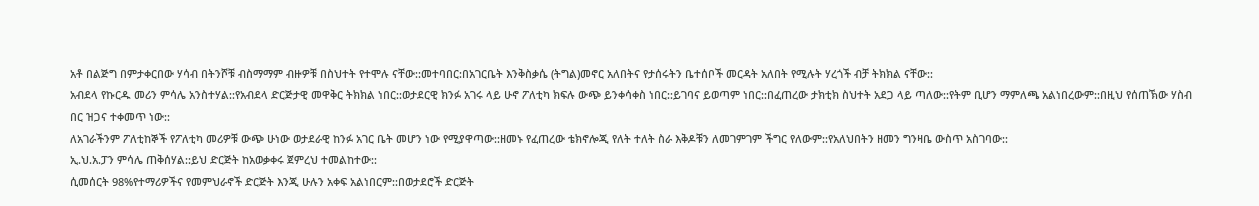አቶ በልጅግ በምታቀርበው ሃሳብ በትንሾቹ ብስማማም ብዙዎቹ በስህተት የተሞሉ ናቸው::መተባበር:በአገርቤት እንቅስቃሴ (ትግል)መኖር አለበትና የታሰሩትን ቤተሰቦች መርዳት አለበት የሚሉት ሃረጎች ብቻ ትክክል ናቸው::
አብደላ የኩርዱ መሪን ምሳሌ አንስተሃል::የአብደላ ድርጅታዊ መዋቅር ትክክል ነበር::ወታደርዊ ክንፉ አገሩ ላይ ሁኖ ፖለቲካ ክፍሉ ውጭ ይንቀሳቀስ ነበር::ይገባና ይወጣም ነበር::በፈጠረው ታክቲክ ስህተት አደጋ ላይ ጣለው::የትም ቢሆን ማምለጫ አልነበረውም::በዚህ የሰጠኽው ሃስብ በር ዝጋና ተቀመጥ ነው::
ለአገራችንም ፖለቲከኞች የፖለቲካ መሪዎቹ ውጭ ሁነው ወታደራዊ ከንፉ አገር ቤት መሆን ነው የሚያዋጣው::ዘመኑ የፈጠረው ቴክኖሎጂ የለት ተለት ስራ እቅዶቹን ለመገምገም ችግር የለውም::የአለህበትን ዘመን ግንዛቤ ውስጥ አስገባው::
ኢ.ህ.አ.ፓን ምሳሌ ጠቅሰሃል::ይህ ድርጅት ከአወቃቀሩ ጀምረህ ተመልከተው::
ሲመሰርት 98%የተማሪዎችና የመምህራኖች ድርጅት እንጂ ሁሉን አቀፍ አልነበርም::በወታደሮች ድርጅት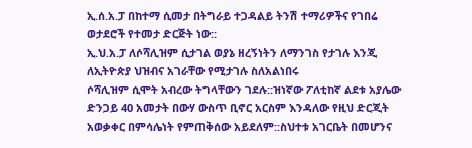ኢ.ሰ.አ.ፓ በከተማ ሲመታ በትግራይ ተጋዳልይ ትንሽ ተማሪዎችና የገበሬ ወታደሮች የተመታ ድርጅት ነው::
ኢ.ህ.አ.ፓ ለሶሻሊዝም ሲታገል ወያኔ ዘረኝነትን ለማንገስ የታገሉ እንጂ ለኢትዮጵያ ህዝብና አገራቸው የሚታገሉ ስለአልነበሩ
ሶሻሊዝም ሲሞት አብረው ትግላቸውን ገደሉ::ዝነኛው ፖለቲከኛ ልደቱ አያሌው ድንጋይ 40 አመታት በውሃ ውስጥ ቢኖር አርስም እንዳለው የዚህ ድርጂት አወቃቀር በምሳሌነት የምጠቅሰው አይደለም::ስህተቱ አገርቤት በመሆንና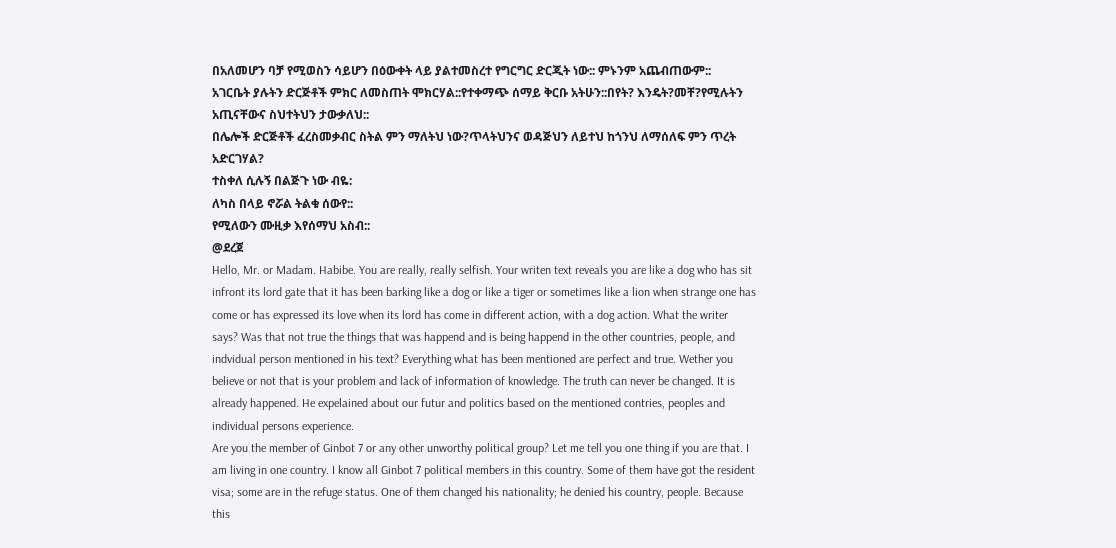በአለመሆን ባቻ የሚወስን ሳይሆን በዕውቀት ላይ ያልተመስረተ የግርግር ድርጂት ነው:: ምኑንም አጨብጠውም::
አገርቤት ያሉትን ድርጅቶች ምክር ለመስጠት ሞክርሃል::የተቀማጭ ሰማይ ቅርቡ አትሁን::በየት? እንዴት?መቸ?የሚሉትን አጢናቸውና ስህተትህን ታውቃለህ::
በሌሎች ድርጅቶች ፈረስመቃብር ስትል ምን ማለትህ ነው?ጥላትህንና ወዳጅህን ለይተህ ከጎንህ ለማሰለፍ ምን ጥረት አድርገሃል?
ተስቀለ ሲሉኝ በልጅጉ ነው ብዬ:
ለካስ በላይ ኖሯል ትልቁ ሰውየ::
የሚለውን ሙዚቃ እየሰማህ አስብ::
@ደረጀ
Hello, Mr. or Madam. Habibe. You are really, really selfish. Your writen text reveals you are like a dog who has sit infront its lord gate that it has been barking like a dog or like a tiger or sometimes like a lion when strange one has come or has expressed its love when its lord has come in different action, with a dog action. What the writer says? Was that not true the things that was happend and is being happend in the other countries, people, and indvidual person mentioned in his text? Everything what has been mentioned are perfect and true. Wether you believe or not that is your problem and lack of information of knowledge. The truth can never be changed. It is already happened. He expelained about our futur and politics based on the mentioned contries, peoples and individual persons experience.
Are you the member of Ginbot 7 or any other unworthy political group? Let me tell you one thing if you are that. I am living in one country. I know all Ginbot 7 political members in this country. Some of them have got the resident visa; some are in the refuge status. One of them changed his nationality; he denied his country, people. Because this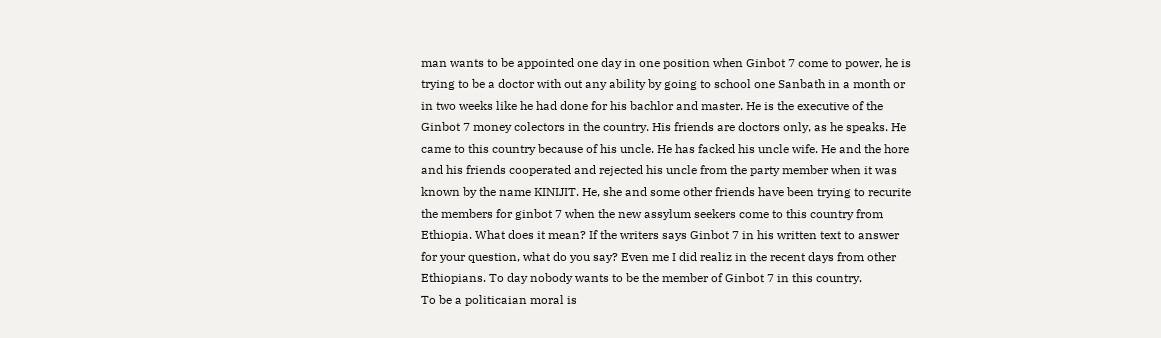man wants to be appointed one day in one position when Ginbot 7 come to power, he is trying to be a doctor with out any ability by going to school one Sanbath in a month or in two weeks like he had done for his bachlor and master. He is the executive of the Ginbot 7 money colectors in the country. His friends are doctors only, as he speaks. He came to this country because of his uncle. He has facked his uncle wife. He and the hore and his friends cooperated and rejected his uncle from the party member when it was known by the name KINIJIT. He, she and some other friends have been trying to recurite the members for ginbot 7 when the new assylum seekers come to this country from Ethiopia. What does it mean? If the writers says Ginbot 7 in his written text to answer for your question, what do you say? Even me I did realiz in the recent days from other Ethiopians. To day nobody wants to be the member of Ginbot 7 in this country.
To be a politicaian moral is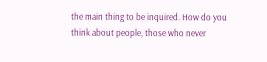the main thing to be inquired. How do you think about people, those who never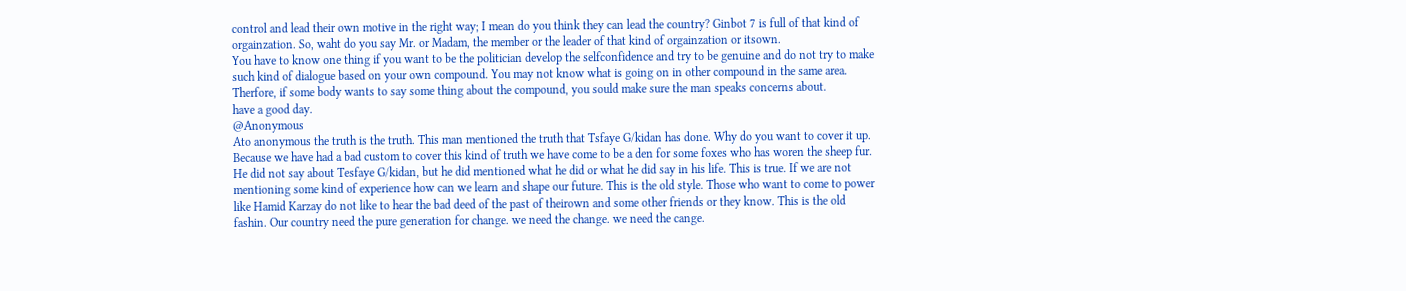control and lead their own motive in the right way; I mean do you think they can lead the country? Ginbot 7 is full of that kind of orgainzation. So, waht do you say Mr. or Madam, the member or the leader of that kind of orgainzation or itsown.
You have to know one thing if you want to be the politician develop the selfconfidence and try to be genuine and do not try to make such kind of dialogue based on your own compound. You may not know what is going on in other compound in the same area. Therfore, if some body wants to say some thing about the compound, you sould make sure the man speaks concerns about.
have a good day.
@Anonymous
Ato anonymous the truth is the truth. This man mentioned the truth that Tsfaye G/kidan has done. Why do you want to cover it up. Because we have had a bad custom to cover this kind of truth we have come to be a den for some foxes who has woren the sheep fur. He did not say about Tesfaye G/kidan, but he did mentioned what he did or what he did say in his life. This is true. If we are not mentioning some kind of experience how can we learn and shape our future. This is the old style. Those who want to come to power like Hamid Karzay do not like to hear the bad deed of the past of theirown and some other friends or they know. This is the old fashin. Our country need the pure generation for change. we need the change. we need the cange.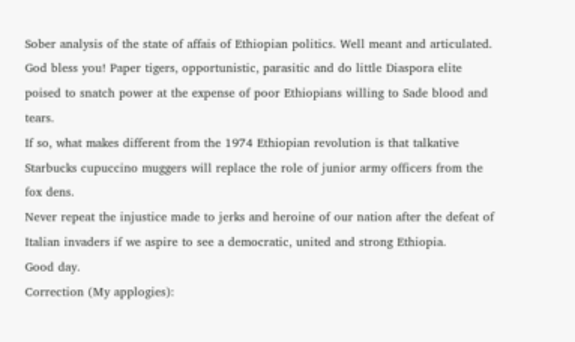Sober analysis of the state of affais of Ethiopian politics. Well meant and articulated.
God bless you! Paper tigers, opportunistic, parasitic and do little Diaspora elite poised to snatch power at the expense of poor Ethiopians willing to Sade blood and tears.
If so, what makes different from the 1974 Ethiopian revolution is that talkative Starbucks cupuccino muggers will replace the role of junior army officers from the fox dens.
Never repeat the injustice made to jerks and heroine of our nation after the defeat of Italian invaders if we aspire to see a democratic, united and strong Ethiopia.
Good day.
Correction (My applogies):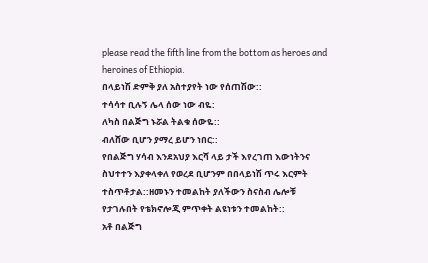please read the fifth line from the bottom as heroes and heroines of Ethiopia.
በላይነሽ ድምቅ ያለ አስተያየት ነው የሰጠሽው::
ተሳሳተ ቢሉኝ ሌላ ሰው ነው ብዬ:
ለካስ በልጅግ ኑሯል ትልቁ ሰውዬ::
ብለሸው ቢሆን ያማረ ይሆን ነበር::
የበልጅግ ሃሳብ እንደአህያ እርሻ ላይ ታች እየረገጠ እውነትንና ስህተተን እያቀላቀለ የወረደ ቢሆንም በበላይነሽ ጥሩ እርምት ተስጥቶታል::ዘመኑን ተመልከት ያለችውን ስናስብ ሌሎቹ የታገሉበት የቴክኖሎጂ ምጥቀት ልዩነቱን ተመልከት::
አቶ በልጅግ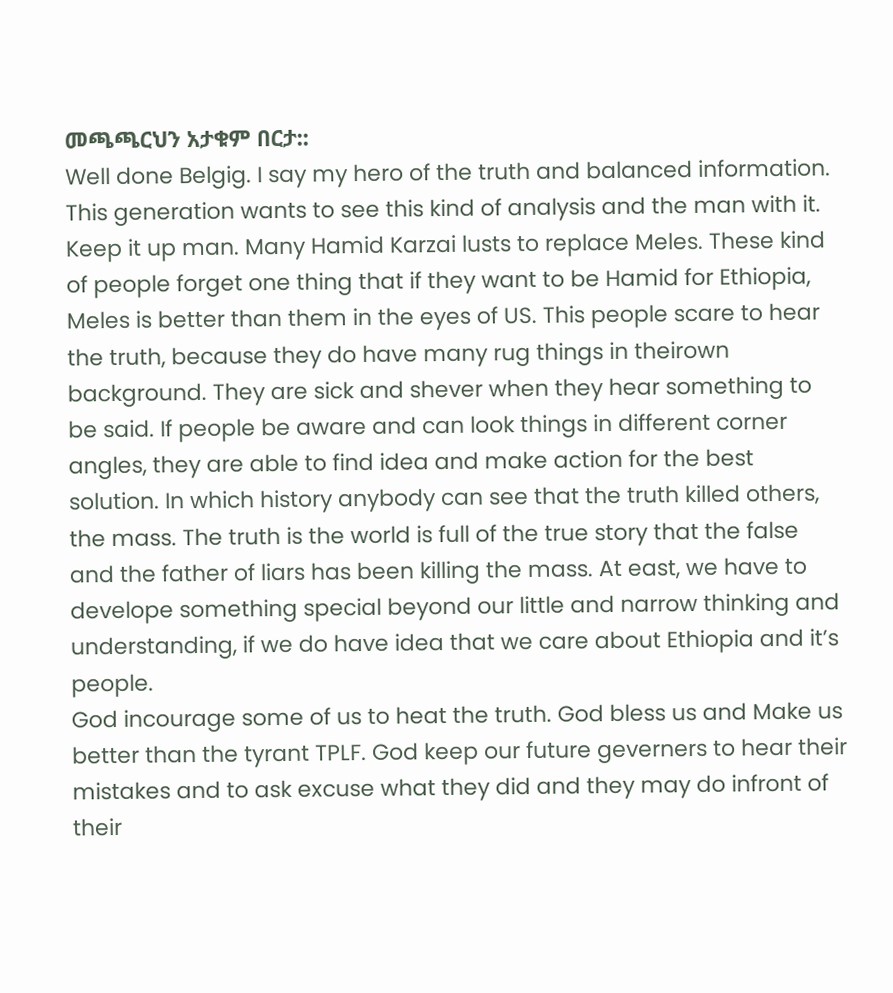መጫጫርህን አታቁም በርታ::
Well done Belgig. I say my hero of the truth and balanced information. This generation wants to see this kind of analysis and the man with it. Keep it up man. Many Hamid Karzai lusts to replace Meles. These kind of people forget one thing that if they want to be Hamid for Ethiopia, Meles is better than them in the eyes of US. This people scare to hear the truth, because they do have many rug things in theirown background. They are sick and shever when they hear something to be said. If people be aware and can look things in different corner angles, they are able to find idea and make action for the best solution. In which history anybody can see that the truth killed others, the mass. The truth is the world is full of the true story that the false and the father of liars has been killing the mass. At east, we have to develope something special beyond our little and narrow thinking and understanding, if we do have idea that we care about Ethiopia and it’s people.
God incourage some of us to heat the truth. God bless us and Make us better than the tyrant TPLF. God keep our future geverners to hear their mistakes and to ask excuse what they did and they may do infront of their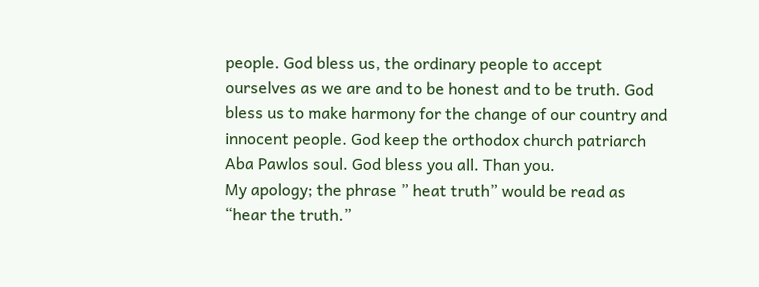people. God bless us, the ordinary people to accept ourselves as we are and to be honest and to be truth. God bless us to make harmony for the change of our country and innocent people. God keep the orthodox church patriarch Aba Pawlos soul. God bless you all. Than you.
My apology; the phrase ” heat truth” would be read as “hear the truth.”